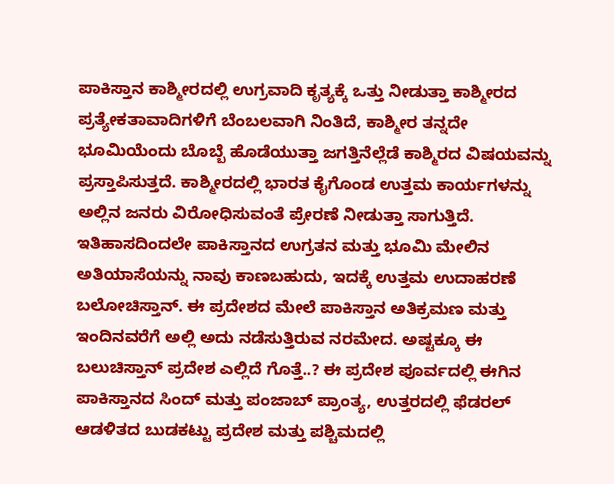ಪಾಕಿಸ್ತಾನ ಕಾಶ್ಮೀರದಲ್ಲಿ ಉಗ್ರವಾದಿ ಕೃತ್ಯಕ್ಕೆ ಒತ್ತು ನೀಡುತ್ತಾ ಕಾಶ್ಮೀರದ ಪ್ರತ್ಯೇಕತಾವಾದಿಗಳಿಗೆ ಬೆಂಬಲವಾಗಿ ನಿಂತಿದೆ, ಕಾಶ್ಮೀರ ತನ್ನದೇ ಭೂಮಿಯೆಂದು ಬೊಬ್ಬೆ ಹೊಡೆಯುತ್ತಾ ಜಗತ್ತಿನೆಲ್ಲೆಡೆ ಕಾಶ್ಮಿರದ ವಿಷಯವನ್ನು ಪ್ರಸ್ತಾಪಿಸುತ್ತದೆ. ಕಾಶ್ಮೀರದಲ್ಲಿ ಭಾರತ ಕೈಗೊಂಡ ಉತ್ತಮ ಕಾರ್ಯಗಳನ್ನು ಅಲ್ಲಿನ ಜನರು ವಿರೋಧಿಸುವಂತೆ ಪ್ರೇರಣೆ ನೀಡುತ್ತಾ ಸಾಗುತ್ತಿದೆ. ಇತಿಹಾಸದಿಂದಲೇ ಪಾಕಿಸ್ತಾನದ ಉಗ್ರತನ ಮತ್ತು ಭೂಮಿ ಮೇಲಿನ ಅತಿಯಾಸೆಯನ್ನು ನಾವು ಕಾಣಬಹುದು, ಇದಕ್ಕೆ ಉತ್ತಮ ಉದಾಹರಣೆ ಬಲೋಚಿಸ್ತಾನ್. ಈ ಪ್ರದೇಶದ ಮೇಲೆ ಪಾಕಿಸ್ತಾನ ಅತಿಕ್ರಮಣ ಮತ್ತು ಇಂದಿನವರೆಗೆ ಅಲ್ಲಿ ಅದು ನಡೆಸುತ್ತಿರುವ ನರಮೇದ. ಅಷ್ಟಕ್ಕೂ ಈ ಬಲುಚಿಸ್ತಾನ್ ಪ್ರದೇಶ ಎಲ್ಲಿದೆ ಗೊತ್ತೆ..? ಈ ಪ್ರದೇಶ ಪೂರ್ವದಲ್ಲಿ ಈಗಿನ ಪಾಕಿಸ್ತಾನದ ಸಿಂದ್ ಮತ್ತು ಪಂಜಾಬ್ ಪ್ರಾಂತ್ಯ, ಉತ್ತರದಲ್ಲಿ ಫೆಡರಲ್ ಆಡಳಿತದ ಬುಡಕಟ್ಟು ಪ್ರದೇಶ ಮತ್ತು ಪಶ್ಚಿಮದಲ್ಲಿ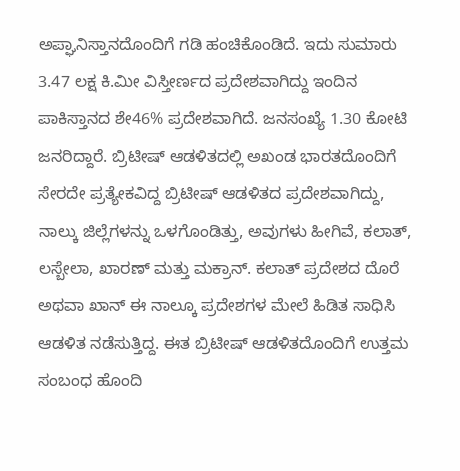ಅಪ್ಘಾನಿಸ್ತಾನದೊಂದಿಗೆ ಗಡಿ ಹಂಚಿಕೊಂಡಿದೆ. ಇದು ಸುಮಾರು 3.47 ಲಕ್ಷ ಕಿ.ಮೀ ವಿಸ್ತೀರ್ಣದ ಪ್ರದೇಶವಾಗಿದ್ದು ಇಂದಿನ ಪಾಕಿಸ್ತಾನದ ಶೇ46% ಪ್ರದೇಶವಾಗಿದೆ. ಜನಸಂಖ್ಯೆ 1.30 ಕೋಟಿ ಜನರಿದ್ದಾರೆ. ಬ್ರಿಟೀಷ್ ಆಡಳಿತದಲ್ಲಿ ಅಖಂಡ ಭಾರತದೊಂದಿಗೆ ಸೇರದೇ ಪ್ರತ್ಯೇಕವಿದ್ದ ಬ್ರಿಟೀಷ್ ಆಡಳಿತದ ಪ್ರದೇಶವಾಗಿದ್ದು, ನಾಲ್ಕು ಜಿಲ್ಲೆಗಳನ್ನು ಒಳಗೊಂಡಿತ್ತು, ಅವುಗಳು ಹೀಗಿವೆ, ಕಲಾತ್, ಲಸ್ಬೇಲಾ, ಖಾರಣ್ ಮತ್ತು ಮಕ್ರಾನ್. ಕಲಾತ್ ಪ್ರದೇಶದ ದೊರೆ ಅಥವಾ ಖಾನ್ ಈ ನಾಲ್ಕೂ ಪ್ರದೇಶಗಳ ಮೇಲೆ ಹಿಡಿತ ಸಾಧಿಸಿ ಆಡಳಿತ ನಡೆಸುತ್ತಿದ್ದ. ಈತ ಬ್ರಿಟೀಷ್ ಆಡಳಿತದೊಂದಿಗೆ ಉತ್ತಮ ಸಂಬಂಧ ಹೊಂದಿ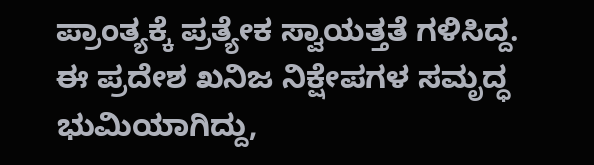ಪ್ರಾಂತ್ಯಕ್ಕೆ ಪ್ರತ್ಯೇಕ ಸ್ವಾಯತ್ತತೆ ಗಳಿಸಿದ್ದ. ಈ ಪ್ರದೇಶ ಖನಿಜ ನಿಕ್ಷೇಪಗಳ ಸಮೃದ್ಧ ಭುಮಿಯಾಗಿದ್ದು,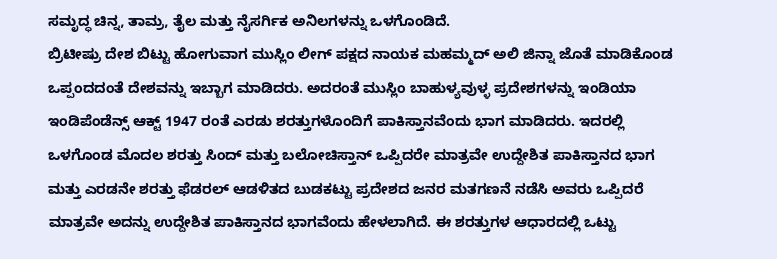ಸಮೃದ್ಧ ಚಿನ್ನ, ತಾಮ್ರ, ತೈಲ ಮತ್ತು ನೈಸರ್ಗಿಕ ಅನಿಲಗಳನ್ನು ಒಳಗೊಂಡಿದೆ.
ಬ್ರಿಟೀಷ್ರು ದೇಶ ಬಿಟ್ಟು ಹೋಗುವಾಗ ಮುಸ್ಲಿಂ ಲೀಗ್ ಪಕ್ಷದ ನಾಯಕ ಮಹಮ್ಮದ್ ಅಲಿ ಜಿನ್ನಾ ಜೊತೆ ಮಾಡಿಕೊಂಡ ಒಪ್ಪಂದದಂತೆ ದೇಶವನ್ನು ಇಬ್ಬಾಗ ಮಾಡಿದರು. ಅದರಂತೆ ಮುಸ್ಲಿಂ ಬಾಹುಳ್ಯವುಳ್ಳ ಪ್ರದೇಶಗಳನ್ನು ಇಂಡಿಯಾ ಇಂಡಿಪೆಂಡೆನ್ಸ್ ಆಕ್ಟ್ 1947 ರಂತೆ ಎರಡು ಶರತ್ತುಗಳೊಂದಿಗೆ ಪಾಕಿಸ್ತಾನವೆಂದು ಭಾಗ ಮಾಡಿದರು. ಇದರಲ್ಲಿ ಒಳಗೊಂಡ ಮೊದಲ ಶರತ್ತು ಸಿಂದ್ ಮತ್ತು ಬಲೋಚಿಸ್ತಾನ್ ಒಪ್ಪಿದರೇ ಮಾತ್ರವೇ ಉದ್ದೇಶಿತ ಪಾಕಿಸ್ತಾನದ ಭಾಗ ಮತ್ತು ಎರಡನೇ ಶರತ್ತು ಫೆಡರಲ್ ಆಡಳಿತದ ಬುಡಕಟ್ಟು ಪ್ರದೇಶದ ಜನರ ಮತಗಣನೆ ನಡೆಸಿ ಅವರು ಒಪ್ಪಿದರೆ ಮಾತ್ರವೇ ಅದನ್ನು ಉದ್ದೇಶಿತ ಪಾಕಿಸ್ತಾನದ ಭಾಗವೆಂದು ಹೇಳಲಾಗಿದೆ. ಈ ಶರತ್ತುಗಳ ಆಧಾರದಲ್ಲಿ ಒಟ್ಟು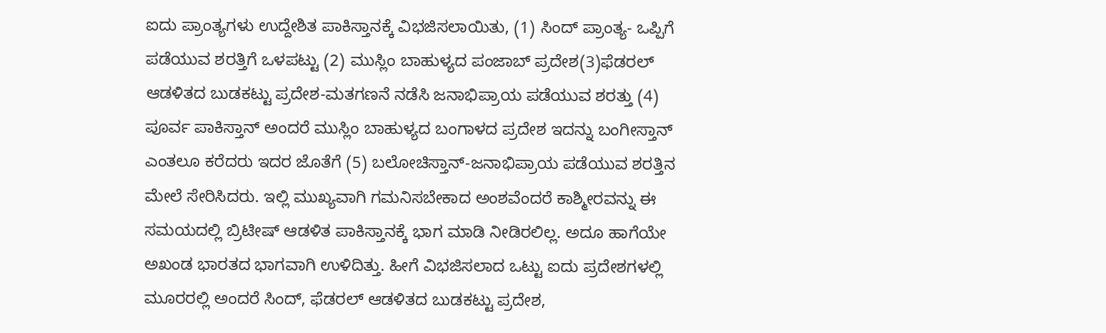ಐದು ಪ್ರಾಂತ್ಯಗಳು ಉದ್ದೇಶಿತ ಪಾಕಿಸ್ತಾನಕ್ಕೆ ವಿಭಜಿಸಲಾಯಿತು, (1) ಸಿಂದ್ ಪ್ರಾಂತ್ಯ- ಒಪ್ಪಿಗೆ ಪಡೆಯುವ ಶರತ್ತಿಗೆ ಒಳಪಟ್ಟು (2) ಮುಸ್ಲಿಂ ಬಾಹುಳ್ಯದ ಪಂಜಾಬ್ ಪ್ರದೇಶ(3)ಫೆಡರಲ್ ಆಡಳಿತದ ಬುಡಕಟ್ಟು ಪ್ರದೇಶ-ಮತಗಣನೆ ನಡೆಸಿ ಜನಾಭಿಪ್ರಾಯ ಪಡೆಯುವ ಶರತ್ತು (4) ಪೂರ್ವ ಪಾಕಿಸ್ತಾನ್ ಅಂದರೆ ಮುಸ್ಲಿಂ ಬಾಹುಳ್ಯದ ಬಂಗಾಳದ ಪ್ರದೇಶ ಇದನ್ನು ಬಂಗೀಸ್ತಾನ್ ಎಂತಲೂ ಕರೆದರು ಇದರ ಜೊತೆಗೆ (5) ಬಲೋಚಿಸ್ತಾನ್-ಜನಾಭಿಪ್ರಾಯ ಪಡೆಯುವ ಶರತ್ತಿನ ಮೇಲೆ ಸೇರಿಸಿದರು. ಇಲ್ಲಿ ಮುಖ್ಯವಾಗಿ ಗಮನಿಸಬೇಕಾದ ಅಂಶವೆಂದರೆ ಕಾಶ್ಮೀರವನ್ನು ಈ ಸಮಯದಲ್ಲಿ ಬ್ರಿಟೀಷ್ ಆಡಳಿತ ಪಾಕಿಸ್ತಾನಕ್ಕೆ ಭಾಗ ಮಾಡಿ ನೀಡಿರಲಿಲ್ಲ. ಅದೂ ಹಾಗೆಯೇ ಅಖಂಡ ಭಾರತದ ಭಾಗವಾಗಿ ಉಳಿದಿತ್ತು. ಹೀಗೆ ವಿಭಜಿಸಲಾದ ಒಟ್ಟು ಐದು ಪ್ರದೇಶಗಳಲ್ಲಿ ಮೂರರಲ್ಲಿ ಅಂದರೆ ಸಿಂದ್, ಫೆಡರಲ್ ಆಡಳಿತದ ಬುಡಕಟ್ಟು ಪ್ರದೇಶ,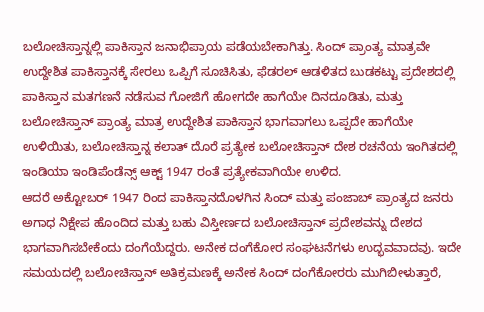ಬಲೋಚಿಸ್ತಾನ್ನಲ್ಲಿ ಪಾಕಿಸ್ತಾನ ಜನಾಭಿಪ್ರಾಯ ಪಡೆಯಬೇಕಾಗಿತ್ತು. ಸಿಂದ್ ಪ್ರಾಂತ್ಯ ಮಾತ್ರವೇ ಉದ್ದೇಶಿತ ಪಾಕಿಸ್ತಾನಕ್ಕೆ ಸೇರಲು ಒಪ್ಪಿಗೆ ಸೂಚಿಸಿತು, ಫೆಡರಲ್ ಆಡಳಿತದ ಬುಡಕಟ್ಟು ಪ್ರದೇಶದಲ್ಲಿ ಪಾಕಿಸ್ತಾನ ಮತಗಣನೆ ನಡೆಸುವ ಗೋಜಿಗೆ ಹೋಗದೇ ಹಾಗೆಯೇ ದಿನದೂಡಿತು, ಮತ್ತು ಬಲೋಚಿಸ್ತಾನ್ ಪ್ರಾಂತ್ಯ ಮಾತ್ರ ಉದ್ದೇಶಿತ ಪಾಕಿಸ್ತಾನ ಭಾಗವಾಗಲು ಒಪ್ಪದೇ ಹಾಗೆಯೇ ಉಳಿಯಿತು, ಬಲೋಚಿಸ್ತಾನ್ನ ಕಲಾತ್ ದೊರೆ ಪ್ರತ್ಯೇಕ ಬಲೋಚಿಸ್ತಾನ್ ದೇಶ ರಚನೆಯ ಇಂಗಿತದಲ್ಲಿ ಇಂಡಿಯಾ ಇಂಡಿಪೆಂಡೆನ್ಸ್ ಆಕ್ಟ್ 1947 ರಂತೆ ಪ್ರತ್ಯೇಕವಾಗಿಯೇ ಉಳಿದ.
ಆದರೆ ಅಕ್ಟೋಬರ್ 1947 ರಿಂದ ಪಾಕಿಸ್ತಾನದೊಳಗಿನ ಸಿಂದ್ ಮತ್ತು ಪಂಜಾಬ್ ಪ್ರಾಂತ್ಯದ ಜನರು ಅಗಾಧ ನಿಕ್ಷೇಪ ಹೊಂದಿದ ಮತ್ತು ಬಹು ವಿಸ್ತೀರ್ಣದ ಬಲೋಚಿಸ್ತಾನ್ ಪ್ರದೇಶವನ್ನು ದೇಶದ ಭಾಗವಾಗಿಸಬೇಕೆಂದು ದಂಗೆಯೆದ್ದರು. ಅನೇಕ ದಂಗೆಕೋರ ಸಂಘಟನೆಗಳು ಉದ್ಭವವಾದವು. ಇದೇ ಸಮಯದಲ್ಲಿ ಬಲೋಚಿಸ್ತಾನ್ ಅತಿಕ್ರಮಣಕ್ಕೆ ಅನೇಕ ಸಿಂದ್ ದಂಗೆಕೋರರು ಮುಗಿಬೀಳುತ್ತಾರೆ,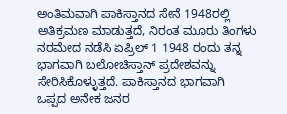ಅಂತಿಮವಾಗಿ ಪಾಕಿಸ್ತಾನದ ಸೇನೆ 1948ರಲ್ಲಿ ಅತಿಕ್ರಮಣ ಮಾಡುತ್ತದೆ, ನಿರಂತ ಮೂರು ತಿಂಗಳು ನರಮೇದ ನಡೆಸಿ ಏಪ್ರಿಲ್ 1 1948 ರಂದು ತನ್ನ ಭಾಗವಾಗಿ ಬಲೋಚಿಸ್ತಾನ್ ಪ್ರದೇಶವನ್ನು ಸೇರಿಸಿಕೊಳ್ಳುತ್ತದೆ. ಪಾಕಿಸ್ತಾನದ ಭಾಗವಾಗಿ ಒಪ್ಪದ ಅನೇಕ ಜನರ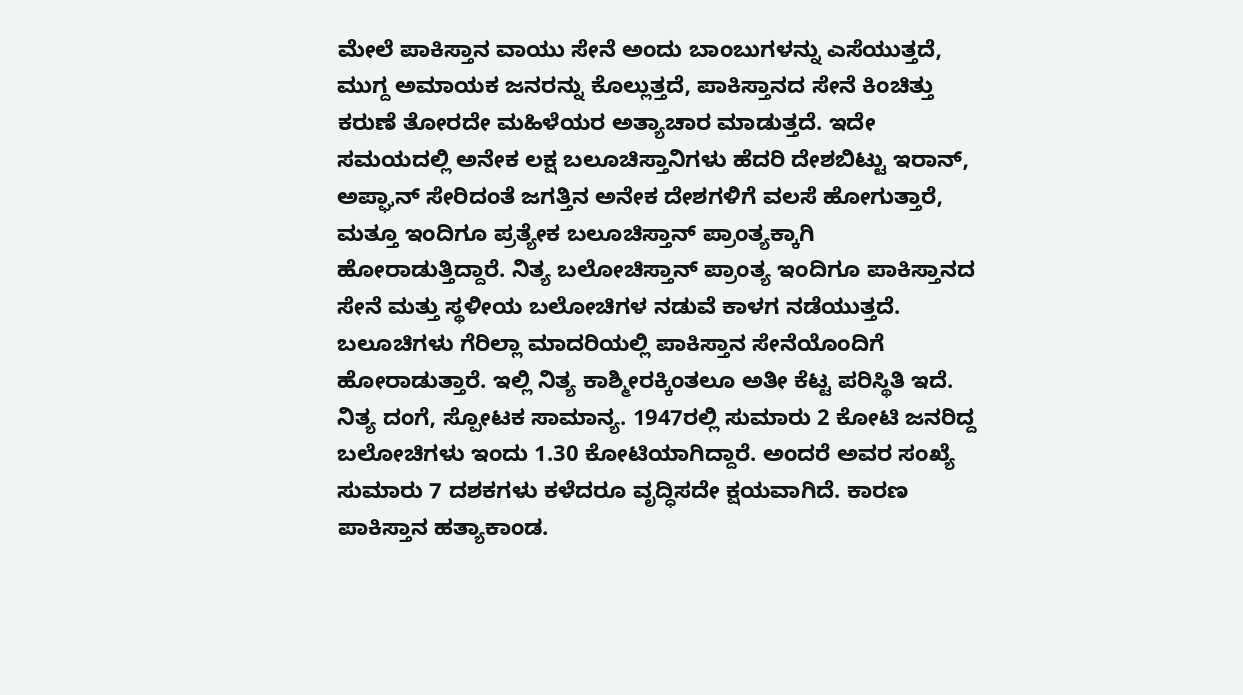ಮೇಲೆ ಪಾಕಿಸ್ತಾನ ವಾಯು ಸೇನೆ ಅಂದು ಬಾಂಬುಗಳನ್ನು ಎಸೆಯುತ್ತದೆ, ಮುಗ್ದ ಅಮಾಯಕ ಜನರನ್ನು ಕೊಲ್ಲುತ್ತದೆ, ಪಾಕಿಸ್ತಾನದ ಸೇನೆ ಕಿಂಚಿತ್ತು ಕರುಣೆ ತೋರದೇ ಮಹಿಳೆಯರ ಅತ್ಯಾಚಾರ ಮಾಡುತ್ತದೆ. ಇದೇ ಸಮಯದಲ್ಲಿ ಅನೇಕ ಲಕ್ಷ ಬಲೂಚಿಸ್ತಾನಿಗಳು ಹೆದರಿ ದೇಶಬಿಟ್ಟು ಇರಾನ್, ಅಪ್ಘಾನ್ ಸೇರಿದಂತೆ ಜಗತ್ತಿನ ಅನೇಕ ದೇಶಗಳಿಗೆ ವಲಸೆ ಹೋಗುತ್ತಾರೆ, ಮತ್ತೂ ಇಂದಿಗೂ ಪ್ರತ್ಯೇಕ ಬಲೂಚಿಸ್ತಾನ್ ಪ್ರಾಂತ್ಯಕ್ಕಾಗಿ ಹೋರಾಡುತ್ತಿದ್ದಾರೆ. ನಿತ್ಯ ಬಲೋಚಿಸ್ತಾನ್ ಪ್ರಾಂತ್ಯ ಇಂದಿಗೂ ಪಾಕಿಸ್ತಾನದ ಸೇನೆ ಮತ್ತು ಸ್ಥಳೀಯ ಬಲೋಚಿಗಳ ನಡುವೆ ಕಾಳಗ ನಡೆಯುತ್ತದೆ. ಬಲೂಚಿಗಳು ಗೆರಿಲ್ಲಾ ಮಾದರಿಯಲ್ಲಿ ಪಾಕಿಸ್ತಾನ ಸೇನೆಯೊಂದಿಗೆ ಹೋರಾಡುತ್ತಾರೆ. ಇಲ್ಲಿ ನಿತ್ಯ ಕಾಶ್ಮೀರಕ್ಕಿಂತಲೂ ಅತೀ ಕೆಟ್ಟ ಪರಿಸ್ಥಿತಿ ಇದೆ. ನಿತ್ಯ ದಂಗೆ, ಸ್ಪೋಟಕ ಸಾಮಾನ್ಯ. 1947ರಲ್ಲಿ ಸುಮಾರು 2 ಕೋಟಿ ಜನರಿದ್ದ ಬಲೋಚಿಗಳು ಇಂದು 1.30 ಕೋಟಿಯಾಗಿದ್ದಾರೆ. ಅಂದರೆ ಅವರ ಸಂಖ್ಯೆ ಸುಮಾರು 7 ದಶಕಗಳು ಕಳೆದರೂ ವೃದ್ಧಿಸದೇ ಕ್ಷಯವಾಗಿದೆ. ಕಾರಣ ಪಾಕಿಸ್ತಾನ ಹತ್ಯಾಕಾಂಡ.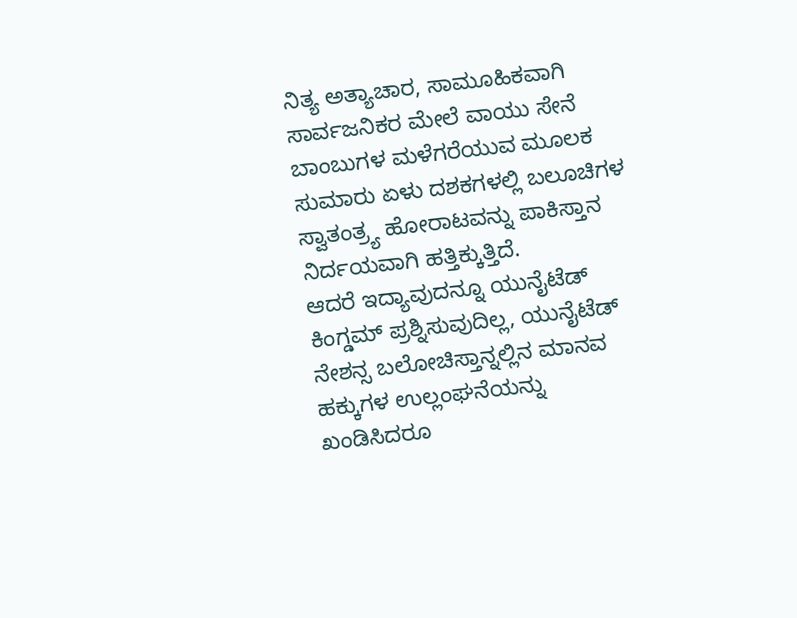ನಿತ್ಯ ಅತ್ಯಾಚಾರ, ಸಾಮೂಹಿಕವಾಗಿ ಸಾರ್ವಜನಿಕರ ಮೇಲೆ ವಾಯು ಸೇನೆ ಬಾಂಬುಗಳ ಮಳೆಗರೆಯುವ ಮೂಲಕ ಸುಮಾರು ಏಳು ದಶಕಗಳಲ್ಲಿ ಬಲೂಚಿಗಳ ಸ್ವಾತಂತ್ರ್ಯ ಹೋರಾಟವನ್ನು ಪಾಕಿಸ್ತಾನ ನಿರ್ದಯವಾಗಿ ಹತ್ತಿಕ್ಕುತ್ತಿದೆ.
ಆದರೆ ಇದ್ಯಾವುದನ್ನೂ ಯುನೈಟೆಡ್ ಕಿಂಗ್ಡಮ್ ಪ್ರಶ್ನಿಸುವುದಿಲ್ಲ, ಯುನೈಟೆಡ್ ನೇಶನ್ಸ ಬಲೋಚಿಸ್ತಾನ್ನಲ್ಲಿನ ಮಾನವ ಹಕ್ಕುಗಳ ಉಲ್ಲಂಘನೆಯನ್ನು ಖಂಡಿಸಿದರೂ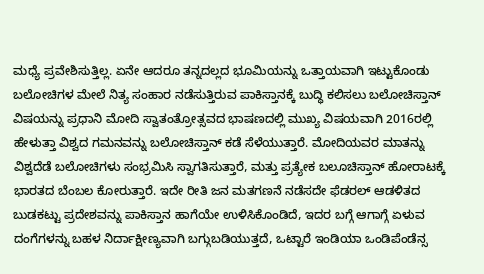ಮಧ್ಯೆ ಪ್ರವೇಶಿಸುತ್ತಿಲ್ಲ. ಏನೇ ಆದರೂ ತನ್ನದಲ್ಲದ ಭೂಮಿಯನ್ನು ಒತ್ತಾಯವಾಗಿ ಇಟ್ಟುಕೊಂಡು ಬಲೋಚಿಗಳ ಮೇಲೆ ನಿತ್ಯ ಸಂಹಾರ ನಡೆಸುತ್ತಿರುವ ಪಾಕಿಸ್ತಾನಕ್ಕೆ ಬುದ್ಧಿ ಕಲಿಸಲು ಬಲೋಚಿಸ್ತಾನ್ ವಿಷಯನ್ನು ಪ್ರಧಾನಿ ಮೋದಿ ಸ್ವಾತಂತ್ರೋತ್ಸವದ ಭಾಷಣದಲ್ಲಿ ಮುಖ್ಯ ವಿಷಯವಾಗಿ 2016ರಲ್ಲಿ ಹೇಳುತ್ತಾ ವಿಶ್ವದ ಗಮನವನ್ನು ಬಲೋಚಿಸ್ತಾನ್ ಕಡೆ ಸೆಳೆಯುತ್ತಾರೆ. ಮೋದಿಯವರ ಮಾತನ್ನು ವಿಶ್ವದೆಡೆ ಬಲೋಚಿಗಳು ಸಂಭ್ರಮಿಸಿ ಸ್ವಾಗತಿಸುತ್ತಾರೆ, ಮತ್ತು ಪ್ರತ್ಯೇಕ ಬಲೂಚಿಸ್ತಾನ್ ಹೋರಾಟಕ್ಕೆ ಭಾರತದ ಬೆಂಬಲ ಕೋರುತ್ತಾರೆ. ಇದೇ ರೀತಿ ಜನ ಮತಗಣನೆ ನಡೆಸದೇ ಫೆಡರಲ್ ಆಡಳಿತದ ಬುಡಕಟ್ಟು ಪ್ರದೇಶವನ್ನು ಪಾಕಿಸ್ತಾನ ಹಾಗೆಯೇ ಉಳಿಸಿಕೊಂಡಿದೆ, ಇದರ ಬಗ್ಗೆ ಆಗಾಗ್ಗೆ ಏಳುವ ದಂಗೆಗಳನ್ನು ಬಹಳ ನಿರ್ದಾಕ್ಷೀಣ್ಯವಾಗಿ ಬಗ್ಗುಬಡಿಯುತ್ತದೆ, ಒಟ್ಟಾರೆ ಇಂಡಿಯಾ ಒಂಡಿಪೆಂಡೆನ್ಸ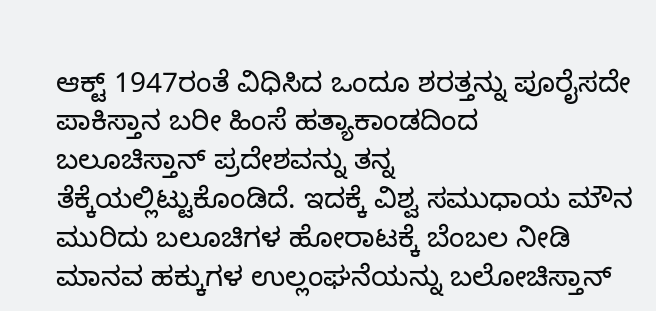ಆಕ್ಟ್ 1947ರಂತೆ ವಿಧಿಸಿದ ಒಂದೂ ಶರತ್ತನ್ನು ಪೂರೈಸದೇ ಪಾಕಿಸ್ತಾನ ಬರೀ ಹಿಂಸೆ ಹತ್ಯಾಕಾಂಡದಿಂದ ಬಲೂಚಿಸ್ತಾನ್ ಪ್ರದೇಶವನ್ನು ತನ್ನ ತೆಕ್ಕೆಯಲ್ಲಿಟ್ಟುಕೊಂಡಿದೆ. ಇದಕ್ಕೆ ವಿಶ್ವ ಸಮುಧಾಯ ಮೌನ ಮುರಿದು ಬಲೂಚಿಗಳ ಹೋರಾಟಕ್ಕೆ ಬೆಂಬಲ ನೀಡಿ ಮಾನವ ಹಕ್ಕುಗಳ ಉಲ್ಲಂಘನೆಯನ್ನು ಬಲೋಚಿಸ್ತಾನ್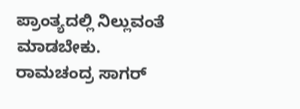ಪ್ರಾಂತ್ಯದಲ್ಲಿ ನಿಲ್ಲುವಂತೆ ಮಾಡಬೇಕು.
ರಾಮಚಂದ್ರ ಸಾಗರ್